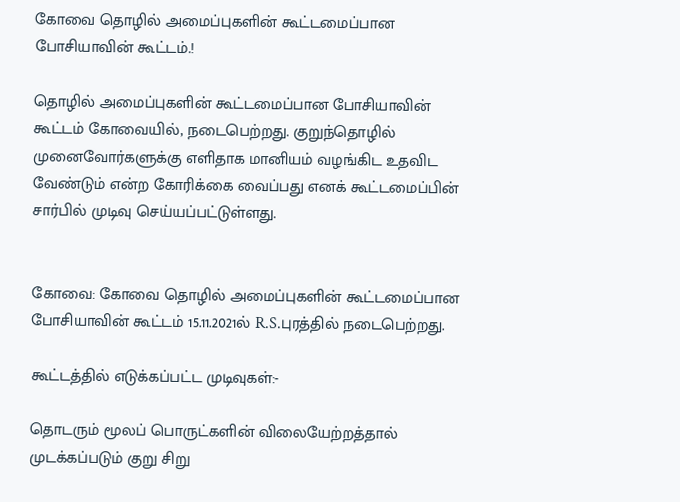கோவை தொழில் அமைப்புகளின் கூட்டமைப்பான போசியாவின் கூட்டம்.!

தொழில் அமைப்புகளின் கூட்டமைப்பான போசியாவின் கூட்டம் கோவையில், நடைபெற்றது. குறுந்தொழில் முனைவோர்களுக்கு எளிதாக மானியம் வழங்கிட உதவிட வேண்டும் என்ற கோரிக்கை வைப்பது எனக் கூட்டமைப்பின் சார்பில் முடிவு செய்யப்பட்டுள்ளது.


கோவை: கோவை தொழில் அமைப்புகளின் கூட்டமைப்பான போசியாவின் கூட்டம் 15.11.2021ல் R.S.புரத்தில் நடைபெற்றது.

கூட்டத்தில் எடுக்கப்பட்ட முடிவுகள்:-

தொடரும் மூலப் பொருட்களின் விலையேற்றத்தால் முடக்கப்படும் குறு சிறு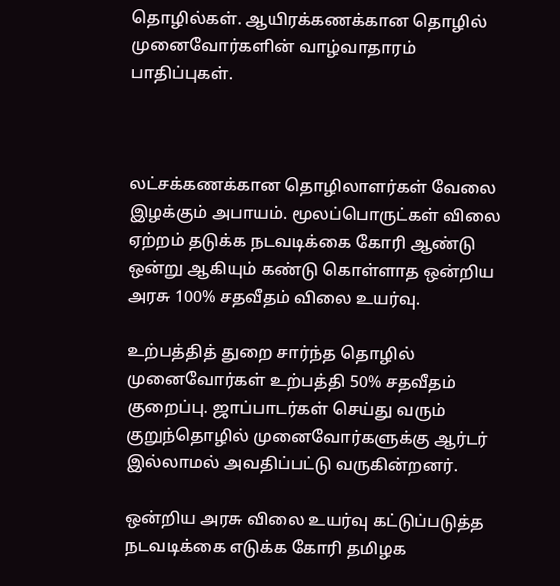தொழில்கள். ஆயிரக்கணக்கான தொழில் முனைவோர்களின் வாழ்வாதாரம் பாதிப்புகள்.



லட்சக்கணக்கான தொழிலாளர்கள் வேலை இழக்கும் அபாயம். மூலப்பொருட்கள் விலை ஏற்றம் தடுக்க நடவடிக்கை கோரி ஆண்டு ஒன்று ஆகியும் கண்டு கொள்ளாத ஒன்றிய அரசு 100% சதவீதம் விலை உயர்வு.

உற்பத்தித் துறை சார்ந்த தொழில் முனைவோர்கள் உற்பத்தி 50% சதவீதம் குறைப்பு. ஜாப்பாடர்கள் செய்து வரும் குறுந்தொழில் முனைவோர்களுக்கு ஆர்டர் இல்லாமல் அவதிப்பட்டு வருகின்றனர்.

ஒன்றிய அரசு விலை உயர்வு கட்டுப்படுத்த நடவடிக்கை எடுக்க கோரி தமிழக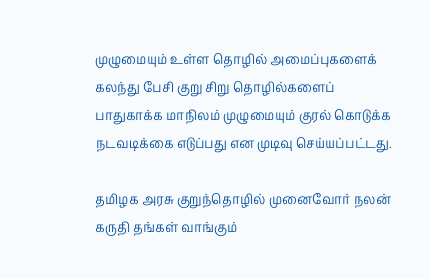முழுமையும் உள்ள தொழில் அமைப்புகளைக் கலந்து பேசி குறு சிறு தொழில்களைப் பாதுகாக்க மாநிலம் முழுமையும் குரல் கொடுக்க நடவடிக்கை எடுப்பது என முடிவு செய்யப்பட்டது.

தமிழக அரசு குறுந்தொழில் முனைவோர் நலன் கருதி தங்கள் வாங்கும்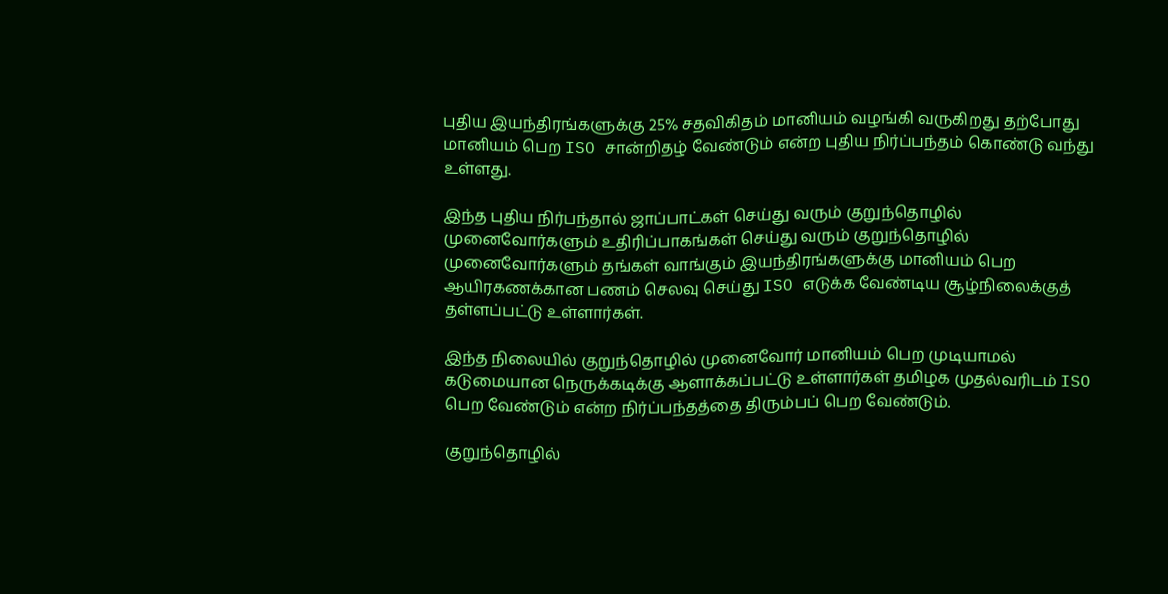புதிய இயந்திரங்களுக்கு 25% சதவிகிதம் மானியம் வழங்கி வருகிறது தற்போது மானியம் பெற ISO சான்றிதழ் வேண்டும் என்ற புதிய நிர்ப்பந்தம் கொண்டு வந்து உள்ளது.

இந்த புதிய நிர்பந்தால் ஜாப்பாட்கள் செய்து வரும் குறுந்தொழில் முனைவோர்களும் உதிரிப்பாகங்கள் செய்து வரும் குறுந்தொழில் முனைவோர்களும் தங்கள் வாங்கும் இயந்திரங்களுக்கு மானியம் பெற ஆயிரகணக்கான பணம் செலவு செய்து ISO எடுக்க வேண்டிய சூழ்நிலைக்குத் தள்ளப்பட்டு உள்ளார்கள்.

இந்த நிலையில் குறுந்தொழில் முனைவோர் மானியம் பெற முடியாமல் கடுமையான நெருக்கடிக்கு ஆளாக்கப்பட்டு உள்ளார்கள் தமிழக முதல்வரிடம் ISO பெற வேண்டும் என்ற நிர்ப்பந்தத்தை திரும்பப் பெற வேண்டும்.

குறுந்தொழில்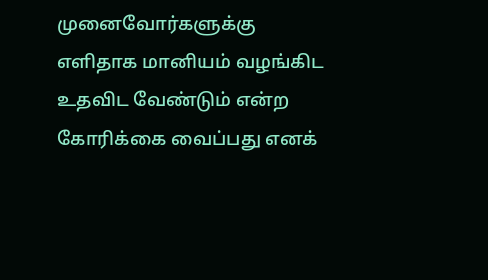முனைவோர்களுக்கு எளிதாக மானியம் வழங்கிட உதவிட வேண்டும் என்ற கோரிக்கை வைப்பது எனக்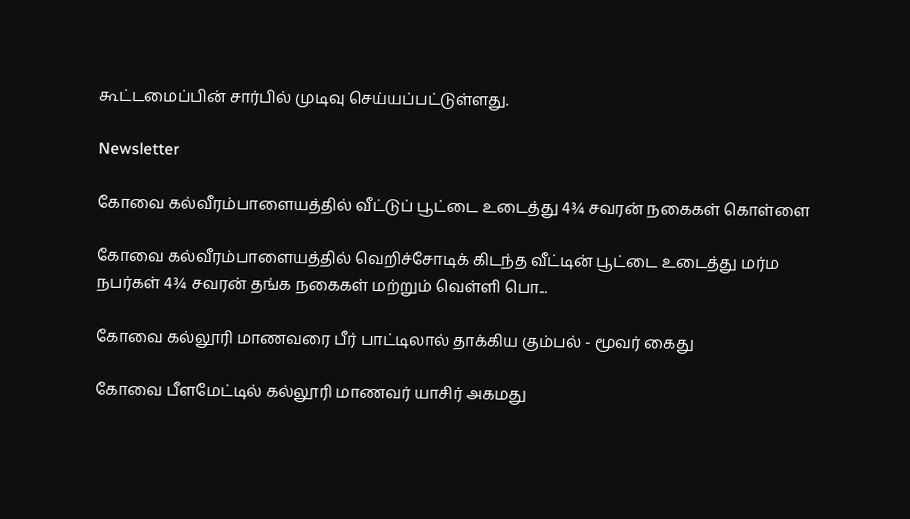கூட்டமைப்பின் சார்பில் முடிவு செய்யப்பட்டுள்ளது.

Newsletter

கோவை கல்வீரம்பாளையத்தில் வீட்டுப் பூட்டை உடைத்து 4¾ சவரன் நகைகள் கொள்ளை

கோவை கல்வீரம்பாளையத்தில் வெறிச்சோடிக் கிடந்த வீட்டின் பூட்டை உடைத்து மர்ம நபர்கள் 4¾ சவரன் தங்க நகைகள் மற்றும் வெள்ளி பொ...

கோவை கல்லூரி மாணவரை பீர் பாட்டிலால் தாக்கிய கும்பல் - மூவர் கைது

கோவை பீளமேட்டில் கல்லூரி மாணவர் யாசிர் அகமது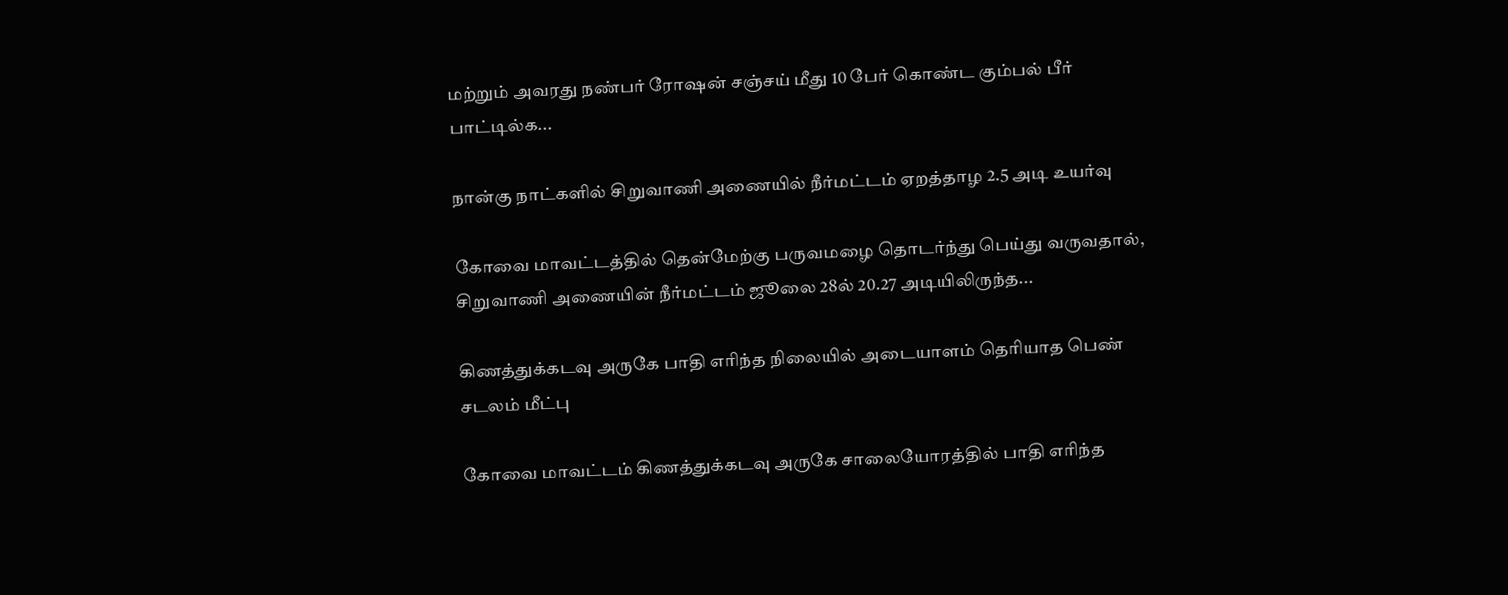மற்றும் அவரது நண்பர் ரோஷன் சஞ்சய் மீது 10 பேர் கொண்ட கும்பல் பீர் பாட்டில்க...

நான்கு நாட்களில் சிறுவாணி அணையில் நீர்மட்டம் ஏறத்தாழ 2.5 அடி உயர்வு

கோவை மாவட்டத்தில் தென்மேற்கு பருவமழை தொடர்ந்து பெய்து வருவதால், சிறுவாணி அணையின் நீர்மட்டம் ஜூலை 28ல் 20.27 அடியிலிருந்த...

கிணத்துக்கடவு அருகே பாதி எரிந்த நிலையில் அடையாளம் தெரியாத பெண் சடலம் மீட்பு

கோவை மாவட்டம் கிணத்துக்கடவு அருகே சாலையோரத்தில் பாதி எரிந்த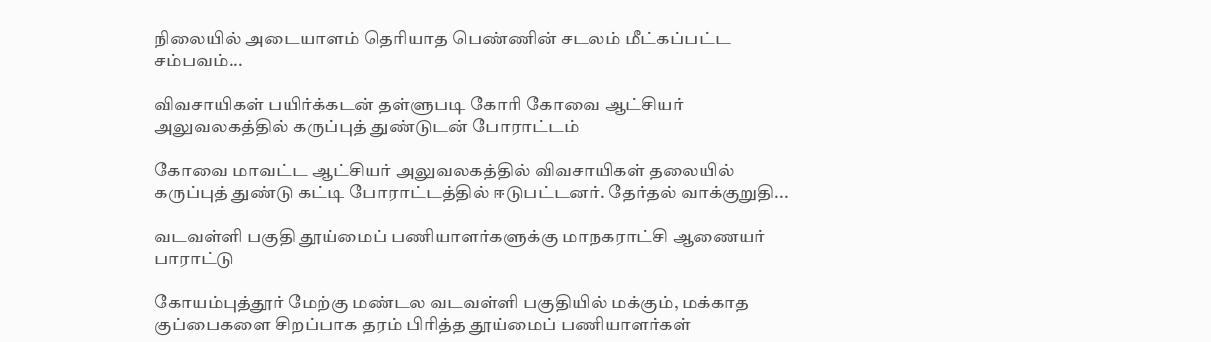நிலையில் அடையாளம் தெரியாத பெண்ணின் சடலம் மீட்கப்பட்ட சம்பவம்...

விவசாயிகள் பயிர்க்கடன் தள்ளுபடி கோரி கோவை ஆட்சியர் அலுவலகத்தில் கருப்புத் துண்டுடன் போராட்டம்

கோவை மாவட்ட ஆட்சியர் அலுவலகத்தில் விவசாயிகள் தலையில் கருப்புத் துண்டு கட்டி போராட்டத்தில் ஈடுபட்டனர். தேர்தல் வாக்குறுதி...

வடவள்ளி பகுதி தூய்மைப் பணியாளர்களுக்கு மாநகராட்சி ஆணையர் பாராட்டு

கோயம்புத்தூர் மேற்கு மண்டல வடவள்ளி பகுதியில் மக்கும், மக்காத குப்பைகளை சிறப்பாக தரம் பிரித்த தூய்மைப் பணியாளர்கள்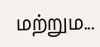மற்றும...